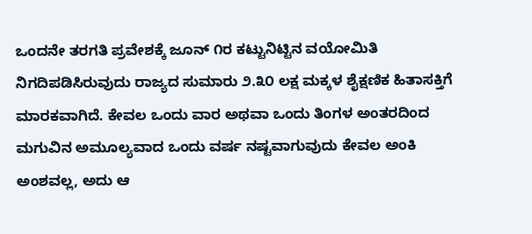ಒಂದನೇ ತರಗತಿ ಪ್ರವೇಶಕ್ಕೆ ಜೂನ್ ೧ರ ಕಟ್ಟುನಿಟ್ಟಿನ ವಯೋಮಿತಿ ನಿಗದಿಪಡಿಸಿರುವುದು ರಾಜ್ಯದ ಸುಮಾರು ೨.೩೦ ಲಕ್ಷ ಮಕ್ಕಳ ಶೈಕ್ಷಣಿಕ ಹಿತಾಸಕ್ತಿಗೆ ಮಾರಕವಾಗಿದೆ. ಕೇವಲ ಒಂದು ವಾರ ಅಥವಾ ಒಂದು ತಿಂಗಳ ಅಂತರದಿಂದ ಮಗುವಿನ ಅಮೂಲ್ಯವಾದ ಒಂದು ವರ್ಷ ನಷ್ಟವಾಗುವುದು ಕೇವಲ ಅಂಕಿ ಅಂಶವಲ್ಲ, ಅದು ಆ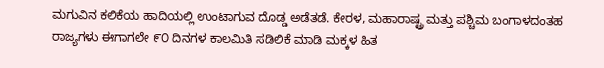ಮಗುವಿನ ಕಲಿಕೆಯ ಹಾದಿಯಲ್ಲಿ ಉಂಟಾಗುವ ದೊಡ್ಡ ಅಡೆತಡೆ. ಕೇರಳ, ಮಹಾರಾಷ್ಟ್ರ ಮತ್ತು ಪಶ್ಚಿಮ ಬಂಗಾಳದಂತಹ ರಾಜ್ಯಗಳು ಈಗಾಗಲೇ ೯೦ ದಿನಗಳ ಕಾಲಮಿತಿ ಸಡಿಲಿಕೆ ಮಾಡಿ ಮಕ್ಕಳ ಹಿತ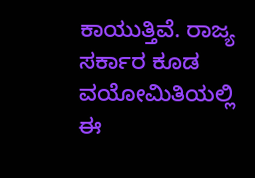ಕಾಯುತ್ತಿವೆ. ರಾಜ್ಯ ಸರ್ಕಾರ ಕೂಡ ವಯೋಮಿತಿಯಲ್ಲಿ ಈ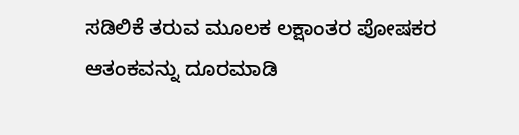ಸಡಿಲಿಕೆ ತರುವ ಮೂಲಕ ಲಕ್ಷಾಂತರ ಪೋಷಕರ ಆತಂಕವನ್ನು ದೂರಮಾಡಿ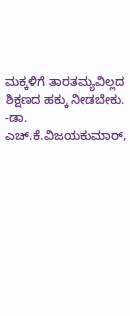ಮಕ್ಕಳಿಗೆ ತಾರತಮ್ಯವಿಲ್ಲದ ಶಿಕ್ಷಣದ ಹಕ್ಕು ನೀಡಬೇಕು.
-ಡಾ. ಎಚ್.ಕೆ.ವಿಜಯಕುಮಾರ್,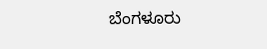ಬೆಂಗಳೂರು